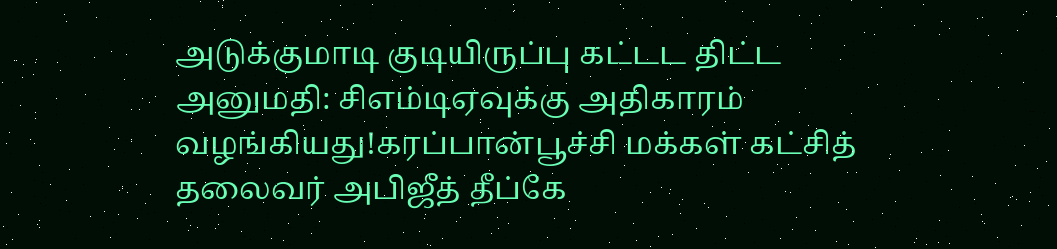அடுக்குமாடி குடியிருப்பு கட்டட திட்ட அனுமதி: சிஎம்டிஏவுக்கு அதிகாரம் வழங்கியது!கரப்பான்பூச்சி மக்கள் கட்சித் தலைவர் அபிஜீத் தீப்கே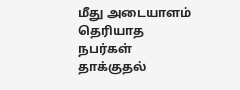மீது அடையாளம் தெரியாத நபர்கள் தாக்குதல்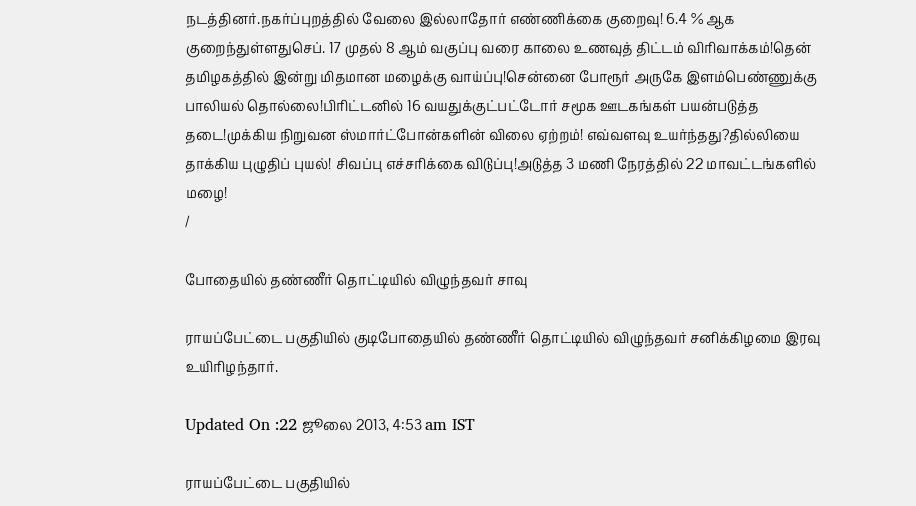நடத்தினர்.நகர்ப்புறத்தில் வேலை இல்லாதோர் எண்ணிக்கை குறைவு! 6.4 % ஆக குறைந்துள்ளதுசெப். 17 முதல் 8 ஆம் வகுப்பு வரை காலை உணவுத் திட்டம் விரிவாக்கம்!தென் தமிழகத்தில் இன்று மிதமான மழைக்கு வாய்ப்பு!சென்னை போரூர் அருகே இளம்பெண்ணுக்கு பாலியல் தொல்லை!பிரிட்டனில் 16 வயதுக்குட்பட்டோர் சமூக ஊடகங்கள் பயன்படுத்த தடை!முக்கிய நிறுவன ஸ்மார்ட்போன்களின் விலை ஏற்றம்! எவ்வளவு உயர்ந்தது?தில்லியை தாக்கிய புழுதிப் புயல்! சிவப்பு எச்சரிக்கை விடுப்பு!அடுத்த 3 மணி நேரத்தில் 22 மாவட்டங்களில் மழை!
/

போதையில் தண்ணீர் தொட்டியில் விழுந்தவர் சாவு

ராயப்பேட்டை பகுதியில் குடிபோதையில் தண்ணீர் தொட்டியில் விழுந்தவர் சனிக்கிழமை இரவு உயிரிழந்தார்.

Updated On :22 ஜூலை 2013, 4:53 am IST

ராயப்பேட்டை பகுதியில்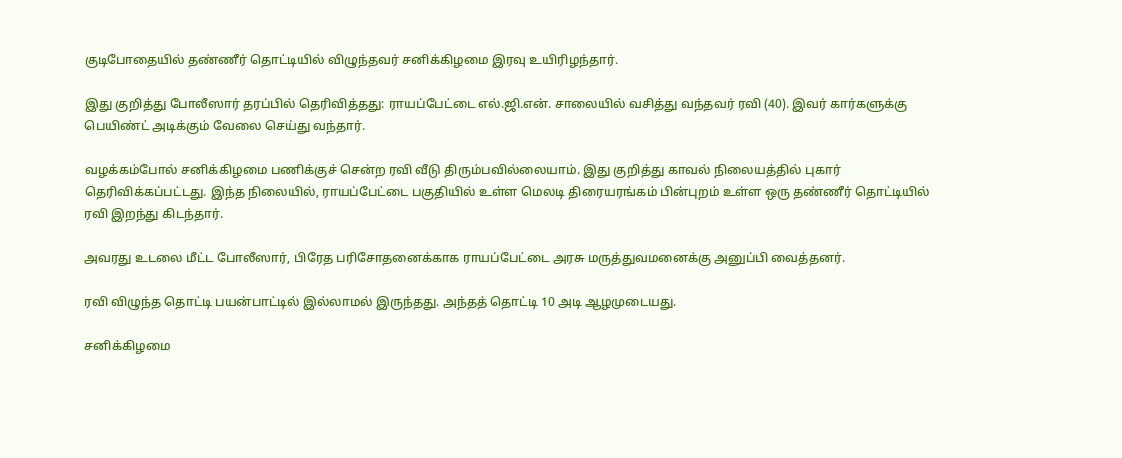குடிபோதையில் தண்ணீர் தொட்டியில் விழுந்தவர் சனிக்கிழமை இரவு உயிரிழந்தார்.

இது குறித்து போலீஸார் தரப்பில் தெரிவித்தது: ராயப்பேட்டை எல்.ஜி.என். சாலையில் வசித்து வந்தவர் ரவி (40). இவர் கார்களுக்கு பெயிண்ட் அடிக்கும் வேலை செய்து வந்தார்.

வழக்கம்போல் சனிக்கிழமை பணிக்குச் சென்ற ரவி வீடு திரும்பவில்லையாம். இது குறித்து காவல் நிலையத்தில் புகார் தெரிவிக்கப்பட்டது. இந்த நிலையில், ராயப்பேட்டை பகுதியில் உள்ள மெலடி திரையரங்கம் பின்புறம் உள்ள ஒரு தண்ணீர் தொட்டியில் ரவி இறந்து கிடந்தார்.

அவரது உடலை மீட்ட போலீஸார், பிரேத பரிசோதனைக்காக ராயப்பேட்டை அரசு மருத்துவமனைக்கு அனுப்பி வைத்தனர்.

ரவி விழுந்த தொட்டி பயன்பாட்டில் இல்லாமல் இருந்தது. அந்தத் தொட்டி 10 அடி ஆழமுடையது.

சனிக்கிழமை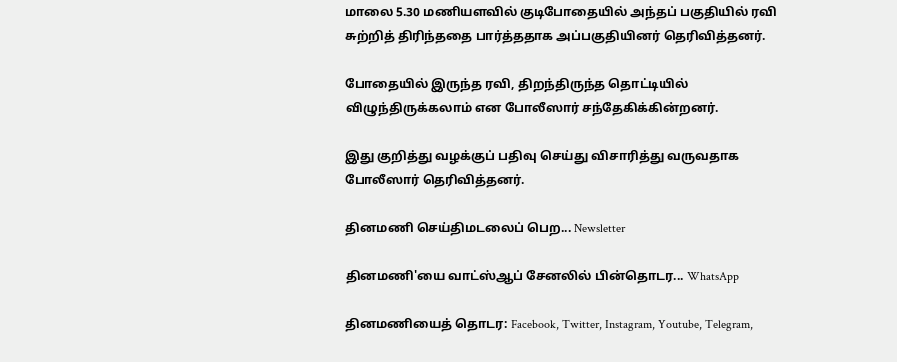மாலை 5.30 மணியளவில் குடிபோதையில் அந்தப் பகுதியில் ரவி சுற்றித் திரிந்ததை பார்த்ததாக அப்பகுதியினர் தெரிவித்தனர்.

போதையில் இருந்த ரவி, திறந்திருந்த தொட்டியில் விழுந்திருக்கலாம் என போலீஸார் சந்தேகிக்கின்றனர்.

இது குறித்து வழக்குப் பதிவு செய்து விசாரித்து வருவதாக போலீஸார் தெரிவித்தனர்.

தினமணி செய்திமடலைப் பெற... Newsletter

தினமணி'யை வாட்ஸ்ஆப் சேனலில் பின்தொடர... WhatsApp

தினமணியைத் தொடர: Facebook, Twitter, Instagram, Youtube, Telegram,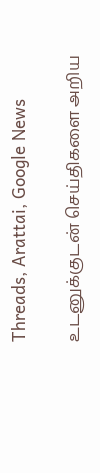Threads, Arattai, Google News

உடனுக்குடன் செய்திகளை அறிய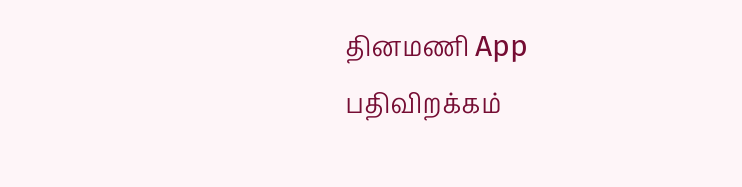தினமணி App பதிவிறக்கம்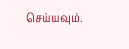செய்யவும்.